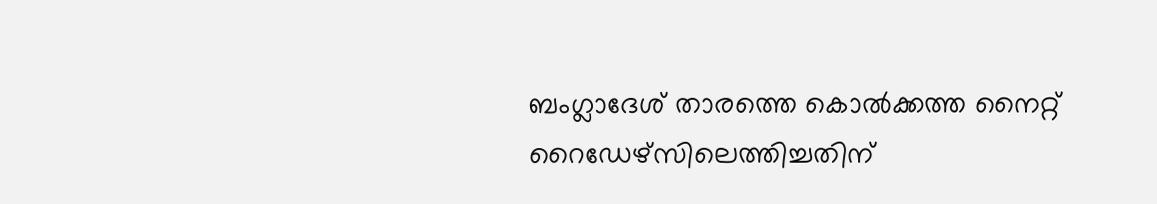ബംഗ്ലാദേശ് താരത്തെ കൊല്‍ക്കത്ത നൈറ്റ് റൈഡേഴ്സിലെത്തിച്ചതിന്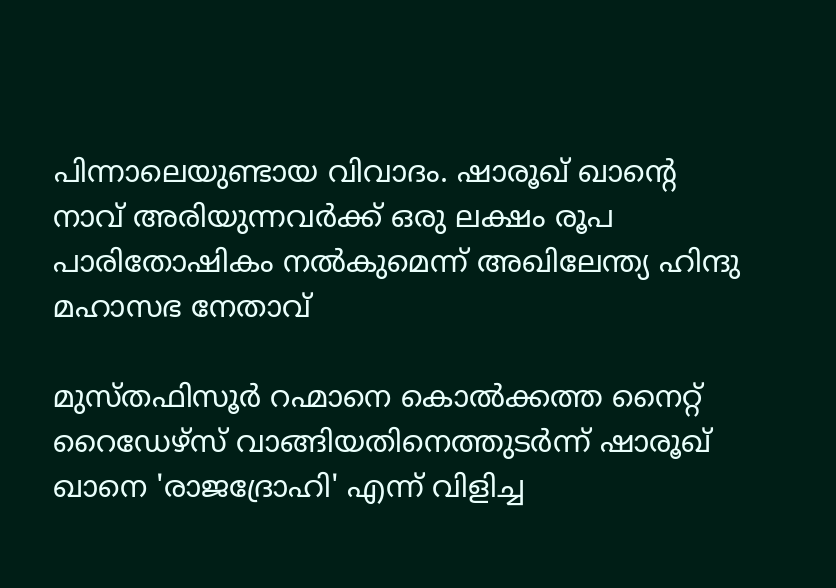പിന്നാലെയുണ്ടായ വിവാദം. ഷാരൂഖ് ഖാന്റെ നാവ് അരിയുന്നവര്‍ക്ക് ഒരു ലക്ഷം രൂപ പാരിതോഷികം നല്‍കുമെന്ന് അഖിലേന്ത്യ ഹിന്ദു മഹാസഭ നേതാവ്

മുസ്തഫിസൂര്‍ റഹ്മാനെ കൊല്‍ക്കത്ത നൈറ്റ് റൈഡേഴ്സ് വാങ്ങിയതിനെത്തുടര്‍ന്ന് ഷാരൂഖ് ഖാനെ 'രാജദ്രോഹി' എന്ന് വിളിച്ച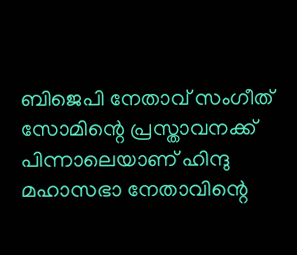ബിജെപി നേതാവ് സംഗീത് സോമിന്റെ പ്രസ്താവനക്ക് പിന്നാലെയാണ് ഹിന്ദു മഹാസഭാ നേതാവിന്റെ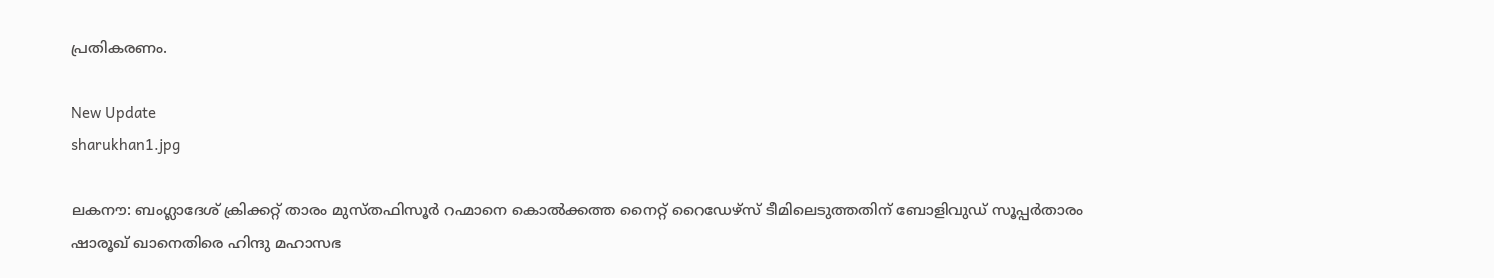പ്രതികരണം.

New Update
sharukhan1.jpg

ലകനൗ: ബംഗ്ലാദേശ് ക്രിക്കറ്റ് താരം മുസ്തഫിസൂര്‍ റഹ്മാനെ കൊല്‍ക്കത്ത നൈറ്റ് റൈഡേഴ്സ് ടീമിലെടുത്തതിന് ബോളിവുഡ് സൂപ്പര്‍താരം ഷാരൂഖ് ഖാനെതിരെ ഹിന്ദു മഹാസഭ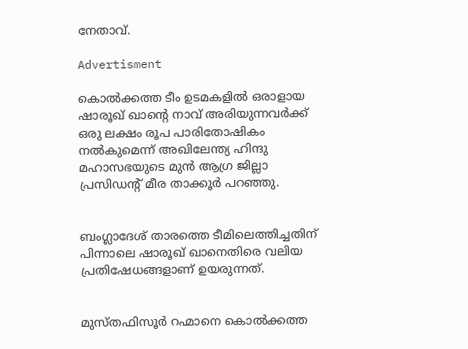നേതാവ്.

Advertisment

കൊല്‍ക്കത്ത ടീം ഉടമകളില്‍ ഒരാളായ ഷാരൂഖ് ഖാന്റെ നാവ് അരിയുന്നവര്‍ക്ക് ഒരു ലക്ഷം രൂപ പാരിതോഷികം നല്‍കുമെന്ന് അഖിലേന്ത്യ ഹിന്ദു മഹാസഭയുടെ മുന്‍ ആഗ്ര ജില്ലാ പ്രസിഡന്റ് മീര താക്കൂര്‍ പറഞ്ഞു.


ബംഗ്ലാദേശ് താരത്തെ ടീമിലെത്തിച്ചതിന് പിന്നാലെ ഷാരൂഖ് ഖാനെതിരെ വലിയ പ്രതിഷേധങ്ങളാണ് ഉയരുന്നത്.


മുസ്തഫിസൂര്‍ റഹ്മാനെ കൊല്‍ക്കത്ത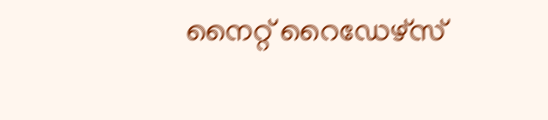നൈറ്റ് റൈഡേഴ്സ്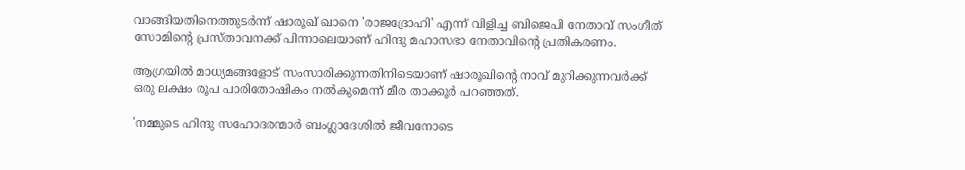വാങ്ങിയതിനെത്തുടര്‍ന്ന് ഷാരൂഖ് ഖാനെ 'രാജദ്രോഹി' എന്ന് വിളിച്ച ബിജെപി നേതാവ് സംഗീത് സോമിന്റെ പ്രസ്താവനക്ക് പിന്നാലെയാണ് ഹിന്ദു മഹാസഭാ നേതാവിന്റെ പ്രതികരണം.

ആഗ്രയില്‍ മാധ്യമങ്ങളോട് സംസാരിക്കുന്നതിനിടെയാണ് ഷാരൂഖിന്റെ നാവ് മുറിക്കുന്നവര്‍ക്ക് ഒരു ലക്ഷം രൂപ പാരിതോഷികം നല്‍കുമെന്ന് മീര താക്കൂര്‍ പറഞ്ഞത്.

'നമ്മുടെ ഹിന്ദു സഹോദരന്മാര്‍ ബംഗ്ലാദേശില്‍ ജീവനോടെ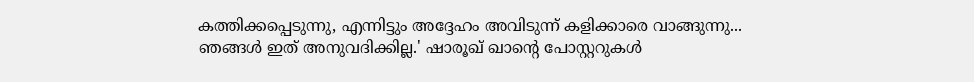കത്തിക്കപ്പെടുന്നു, എന്നിട്ടും അദ്ദേഹം അവിടുന്ന് കളിക്കാരെ വാങ്ങുന്നു... ഞങ്ങള്‍ ഇത് അനുവദിക്കില്ല.' ഷാരൂഖ് ഖാന്റെ പോസ്റ്ററുകള്‍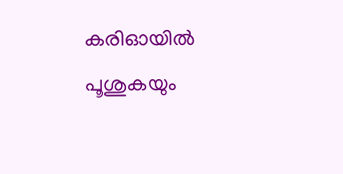കരിഓയില്‍ പൂശുകയും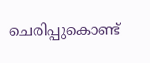ചെരിപ്പുകൊണ്ട്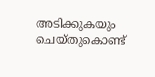അടിക്കുകയും ചെയ്തുകൊണ്ട്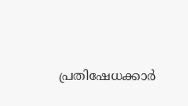പ്രതിഷേധക്കാര്‍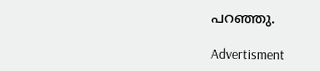പറഞ്ഞു.

Advertisment